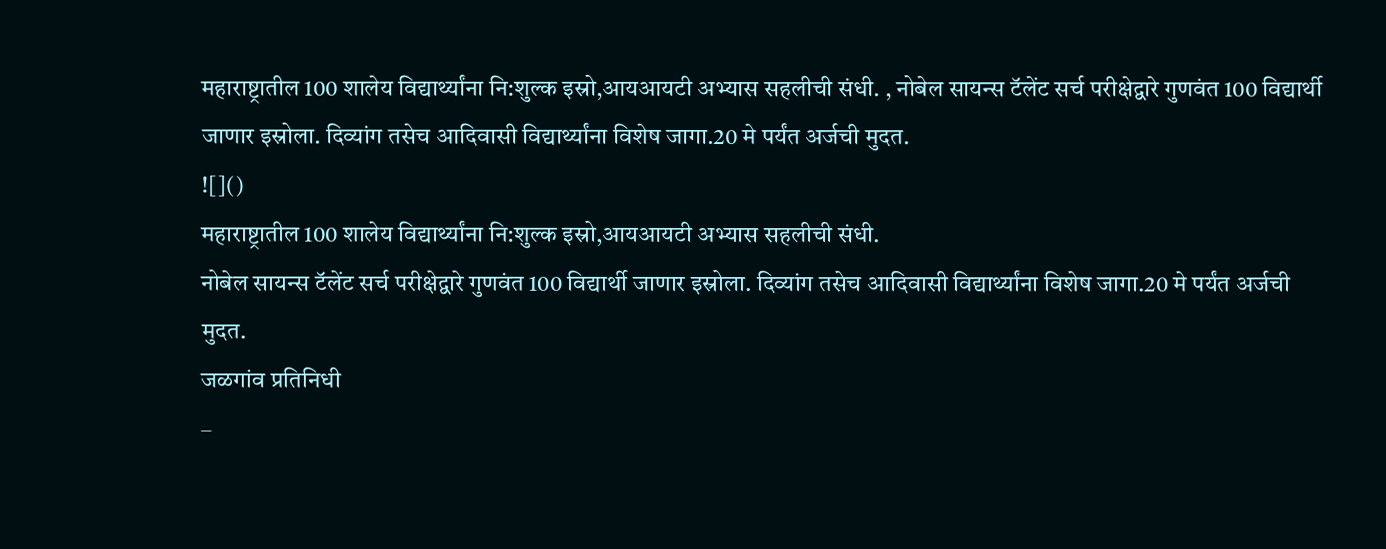महाराष्ट्रातील 100 शालेय विद्यार्थ्यांना नि:शुल्क इस्रो,आयआयटी अभ्यास सहलीची संधी. , नोबेल सायन्स टॅलेंट सर्च परीक्षेद्वारे गुणवंत 100 विद्यार्थी जाणार इस्रोला. दिव्यांग तसेच आदिवासी विद्यार्थ्यांना विशेष जागा.20 मे पर्यंत अर्जची मुदत.
![]()
महाराष्ट्रातील 100 शालेय विद्यार्थ्यांना नि:शुल्क इस्रो,आयआयटी अभ्यास सहलीची संधी.
नोबेल सायन्स टॅलेंट सर्च परीक्षेद्वारे गुणवंत 100 विद्यार्थी जाणार इस्रोला. दिव्यांग तसेच आदिवासी विद्यार्थ्यांना विशेष जागा.20 मे पर्यंत अर्जची मुदत.
जळगांव प्रतिनिधी
–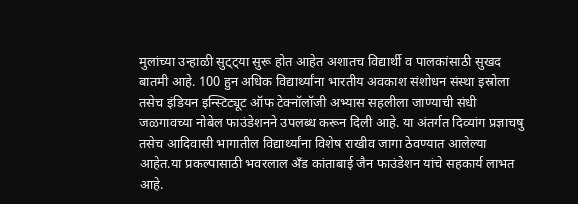मुलांच्या उन्हाळी सुट्ट्या सुरू होत आहेत अशातच विद्यार्थी व पालकांसाठी सुखद बातमी आहे. 100 हुन अधिक विद्यार्थ्यांना भारतीय अवकाश संशोधन संस्था इस्रोला तसेच इंडियन इन्स्टिट्यूट ऑफ टेक्नॉलॉजी अभ्यास सहलीला जाण्याची संधी जळगावच्या नोबेल फाउंडेशनने उपलब्ध करून दिली आहे. या अंतर्गत दिव्यांग प्रज्ञाचषु तसेच आदिवासी भागातील विद्यार्थ्यांना विशेष राखीव जागा ठेवण्यात आलेल्या आहेत.या प्रकल्पासाठी भवरलाल अँड कांताबाई जैन फाउंडेशन यांचे सहकार्य लाभत आहे.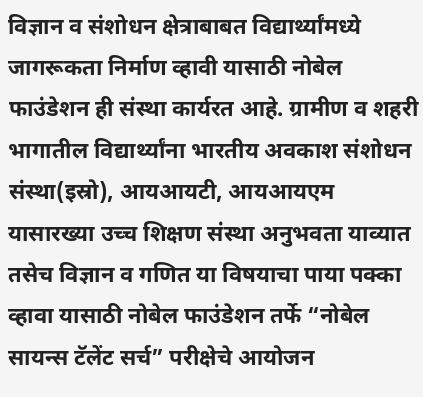विज्ञान व संशोधन क्षेत्राबाबत विद्यार्थ्यांमध्ये जागरूकता निर्माण व्हावी यासाठी नोबेल फाउंडेशन ही संस्था कार्यरत आहे. ग्रामीण व शहरी भागातील विद्यार्थ्यांना भारतीय अवकाश संशोधन संस्था(इस्रो), आयआयटी, आयआयएम यासारख्या उच्च शिक्षण संस्था अनुभवता याव्यात तसेच विज्ञान व गणित या विषयाचा पाया पक्का व्हावा यासाठी नोबेल फाउंडेशन तर्फे “नोबेल सायन्स टॅलेंट सर्च” परीक्षेचे आयोजन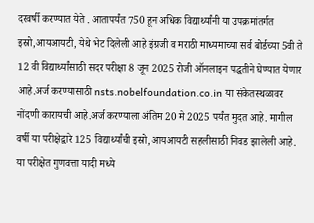दरवर्षी करण्यात येते . आतापर्यंत 750 हून अधिक विद्यार्थ्यांनी या उपक्रमांतर्गत इस्रो,आयआयटी, येथे भेट दिलेली आहे इंग्रजी व मराठी माध्यमाच्या सर्व बोर्डच्या 5वी ते 12 वी विद्यार्थ्यांसाठी सदर परीक्षा 8 जून 2025 रोजी ऑनलाइन पद्धतीने घेण्यात येणार आहे.अर्ज करण्यासाठी nsts.nobelfoundation.co.in या संकेतस्थळावर नोंदणी कारायची आहे.अर्ज करण्याला अंतिम 20 मे 2025 पर्यंत मुदत आहे. मागील वर्षी या परीक्षेद्वारे 125 विद्यार्थ्यांची इस्रो,आयआयटी सहलीसाठी निवड झालेली आहे.
या परीक्षेत गुणवत्ता यादी मध्ये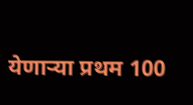येणाऱ्या प्रथम 100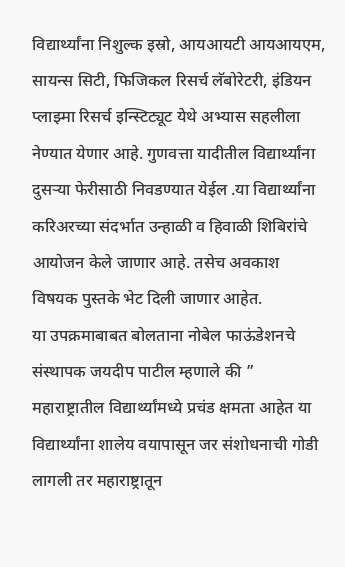विद्यार्थ्यांना निशुल्क इस्रो, आयआयटी आयआयएम, सायन्स सिटी, फिजिकल रिसर्च लॅबोरेटरी, इंडियन प्लाझ्मा रिसर्च इन्स्टिट्यूट येथे अभ्यास सहलीला नेण्यात येणार आहे. गुणवत्ता यादीतील विद्यार्थ्यांना दुसऱ्या फेरीसाठी निवडण्यात येईल .या विद्यार्थ्यांना करिअरच्या संदर्भात उन्हाळी व हिवाळी शिबिरांचे आयोजन केले जाणार आहे. तसेच अवकाश विषयक पुस्तके भेट दिली जाणार आहेत.
या उपक्रमाबाबत बोलताना नोबेल फाऊंडेशनचे संस्थापक जयदीप पाटील म्हणाले की ” महाराष्ट्रातील विद्यार्थ्यांमध्ये प्रचंड क्षमता आहेत या विद्यार्थ्यांना शालेय वयापासून जर संशोधनाची गोडी लागली तर महाराष्ट्रातून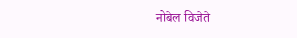नोबेल विजेते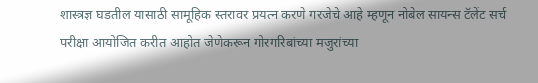शास्त्रज्ञ घडतील यासाठी सामूहिक स्तरावर प्रयत्न करणे गरजेचे आहे म्हणून नोबेल सायन्स टॅलेंट सर्च परीक्षा आयोजित करीत आहोत जेणेकरून गोरगरिबांच्या मजुरांच्या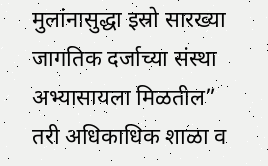मुलांनासुद्धा इस्रो सारख्या जागतिक दर्जाच्या संस्था अभ्यासायला मिळतील”
तरी अधिकाधिक शाळा व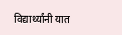विद्यार्थ्यांनी यात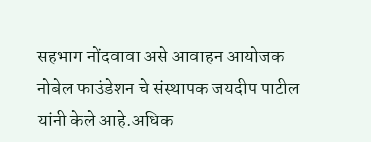सहभाग नोंदवावा असे आवाहन आयोजक नोबेल फाउंडेशन चे संस्थापक जयदीप पाटील यांनी केले आहे.अधिक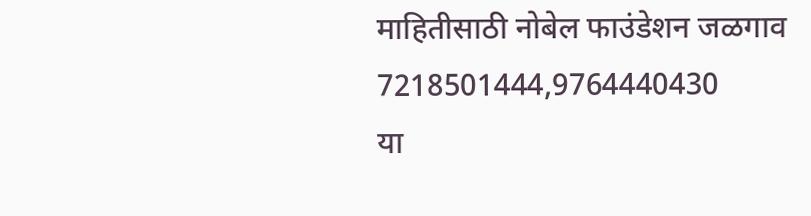माहितीसाठी नोबेल फाउंडेशन जळगाव 7218501444,9764440430
या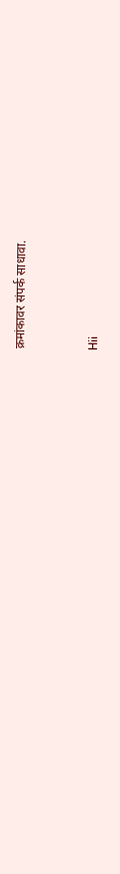क्रमांकावर संपर्क साधावा.


Hii